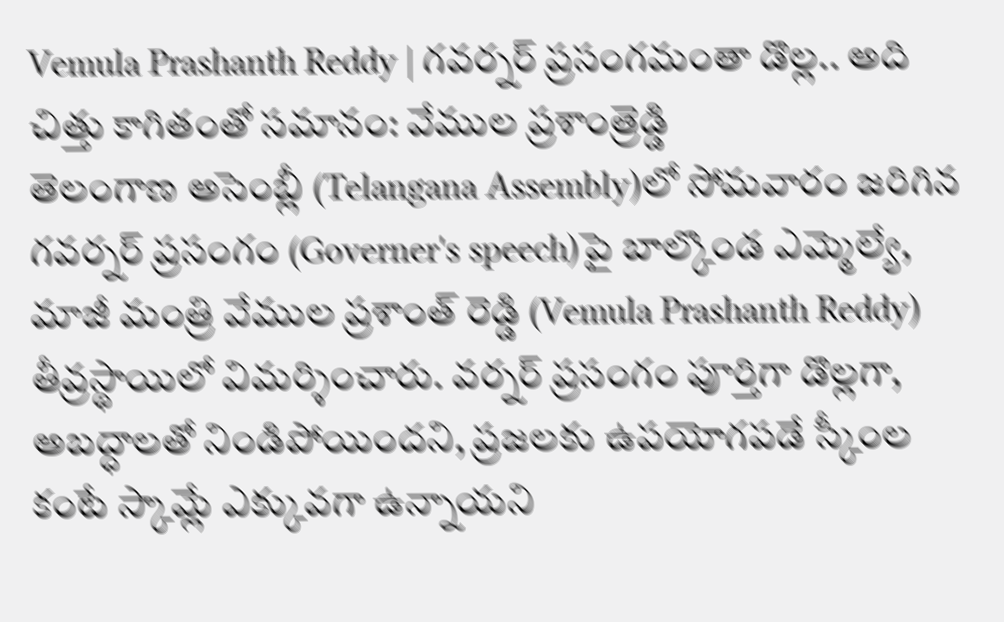Vemula Prashanth Reddy | గవర్నర్ ప్రసంగమంతా డొల్ల.. అది చిత్తు కాగితంతో సమానం: వేముల ప్రశాంత్రెడ్డి
తెలంగాణ అసెంబ్లీ (Telangana Assembly)లో సోమవారం జరిగిన గవర్నర్ ప్రసంగం (Governer's speech)పై బాల్కొండ ఎమ్మెల్యే, మాజీ మంత్రి వేముల ప్రశాంత్ రెడ్డి (Vemula Prashanth Reddy) తీవ్రస్థాయిలో విమర్శించారు. వర్నర్ ప్రసంగం పూర్తిగా డొల్లగా, అబద్ధాలతో నిండిపోయిందని, ప్రజలకు ఉపయోగపడే స్కీంల కంటే స్కామ్లే ఎక్కువగా ఉన్నాయని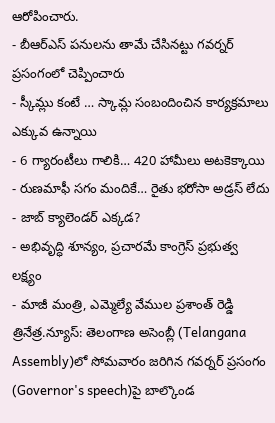ఆరోపించారు.
- బీఆర్ఎస్ పనులను తామే చేసినట్టు గవర్నర్ ప్రసంగంలో చెప్పించారు
- స్కీమ్లు కంటే … స్కామ్ల సంబందించిన కార్యక్రమాలు ఎక్కువ ఉన్నాయి
- 6 గ్యారంటీలు గాలికి… 420 హామీలు అటకెక్కాయి
- రుణమాఫీ సగం మందికే… రైతు భరోసా అడ్రస్ లేదు
- జాబ్ క్యాలెండర్ ఎక్కడ?
- అభివృద్ధి శూన్యం, ప్రచారమే కాంగ్రెస్ ప్రభుత్వ లక్ష్యం
- మాజీ మంత్రి, ఎమ్మెల్యే వేముల ప్రశాంత్ రెడ్డి
త్రినేత్ర.న్యూస్: తెలంగాణ అసెంబ్లీ (Telangana Assembly)లో సోమవారం జరిగిన గవర్నర్ ప్రసంగం (Governor's speech)పై బాల్కొండ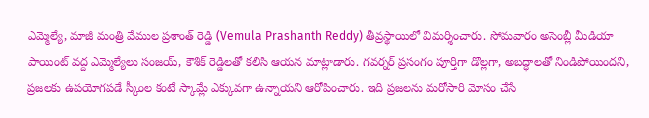ఎమ్మెల్యే, మాజీ మంత్రి వేముల ప్రశాంత్ రెడ్డి (Vemula Prashanth Reddy) తీవ్రస్థాయిలో విమర్శించారు. సోమవారం అసెంబ్లీ మీడియా పాయింట్ వద్ద ఎమ్మెల్యేలు సంజయ్, కౌశిక్ రెడ్డిలతో కలిసి ఆయన మాట్లాడారు. గవర్నర్ ప్రసంగం పూర్తిగా డొల్లగా, అబద్ధాలతో నిండిపోయిందని, ప్రజలకు ఉపయోగపడే స్కీంల కంటే స్కామ్లే ఎక్కువగా ఉన్నాయని ఆరోపించారు. ఇది ప్రజలను మరోసారి మోసం చేసే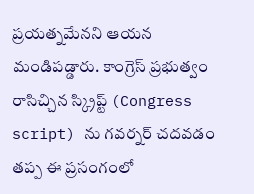ప్రయత్నమేనని ఆయన మండిపడ్డారు. కాంగ్రెస్ ప్రభుత్వం రాసిచ్చిన స్క్రిప్ట్ (Congress script) ను గవర్నర్ చదవడం తప్ప ఈ ప్రసంగంలో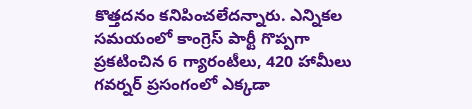కొత్తదనం కనిపించలేదన్నారు. ఎన్నికల సమయంలో కాంగ్రెస్ పార్టీ గొప్పగా ప్రకటించిన 6 గ్యారంటీలు, 420 హామీలు గవర్నర్ ప్రసంగంలో ఎక్కడా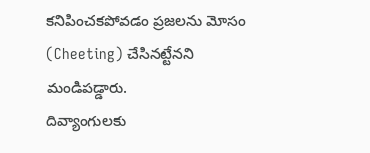కనిపించకపోవడం ప్రజలను మోసం (Cheeting) చేసినట్టేనని మండిపడ్డారు.
దివ్యాంగులకు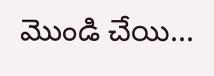మొండి చేయి...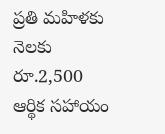ప్రతి మహిళకు నెలకు రూ.2,500 ఆర్థిక సహాయం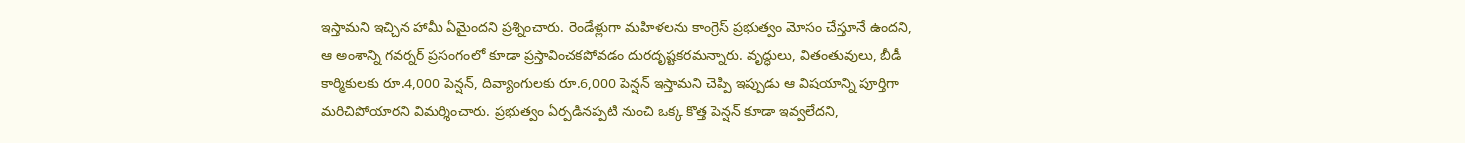ఇస్తామని ఇచ్చిన హామీ ఏమైందని ప్రశ్నించారు. రెండేళ్లుగా మహిళలను కాంగ్రెస్ ప్రభుత్వం మోసం చేస్తూనే ఉందని, ఆ అంశాన్ని గవర్నర్ ప్రసంగంలో కూడా ప్రస్తావించకపోవడం దురదృష్టకరమన్నారు. వృద్ధులు, వితంతువులు, బీడీ కార్మికులకు రూ.4,000 పెన్షన్, దివ్యాంగులకు రూ.6,000 పెన్షన్ ఇస్తామని చెప్పి ఇప్పుడు ఆ విషయాన్ని పూర్తిగా మరిచిపోయారని విమర్శించారు. ప్రభుత్వం ఏర్పడినప్పటి నుంచి ఒక్క కొత్త పెన్షన్ కూడా ఇవ్వలేదని,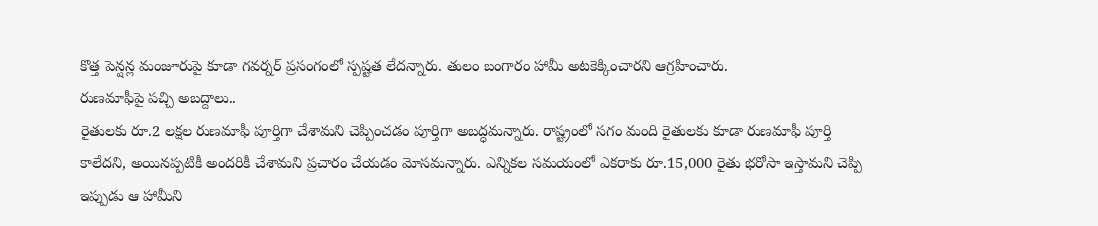కొత్త పెన్షన్ల మంజూరుపై కూడా గవర్నర్ ప్రసంగంలో స్పష్టత లేదన్నారు. తులం బంగారం హామీ అటకెక్కించారని ఆగ్రహించారు.
రుణమాఫీపై పచ్చి అబద్దాలు..
రైతులకు రూ.2 లక్షల రుణమాఫీ పూర్తిగా చేశామని చెప్పించడం పూర్తిగా అబద్ధమన్నారు. రాష్ట్రంలో సగం మంది రైతులకు కూడా రుణమాఫీ పూర్తి కాలేదని, అయినప్పటికీ అందరికీ చేశామని ప్రచారం చేయడం మోసమన్నారు. ఎన్నికల సమయంలో ఎకరాకు రూ.15,000 రైతు భరోసా ఇస్తామని చెప్పి ఇప్పుడు ఆ హామీని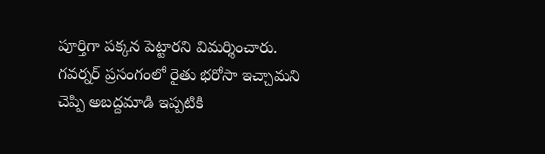పూర్తిగా పక్కన పెట్టారని విమర్శించారు. గవర్నర్ ప్రసంగంలో రైతు భరోసా ఇచ్చామని చెప్పి అబద్దమాడి ఇప్పటికి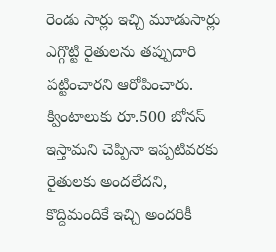రెండు సార్లు ఇచ్చి మూడుసార్లు ఎగ్గొట్టి రైతులను తప్పుదారి పట్టించారని ఆరోపించారు. క్వింటాలుకు రూ.500 బోనస్ ఇస్తామని చెప్పినా ఇప్పటివరకు రైతులకు అందలేదని, కొద్దిమందికే ఇచ్చి అందరికీ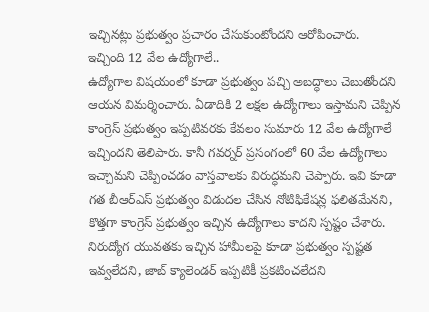ఇచ్చినట్లు ప్రభుత్వం ప్రచారం చేసుకుంటోందని ఆరోపించారు.
ఇచ్చింది 12 వేల ఉద్యోగాలే..
ఉద్యోగాల విషయంలో కూడా ప్రభుత్వం పచ్చి అబద్ధాలు చెబుతోందని ఆయన విమర్శించారు. ఏడాదికి 2 లక్షల ఉద్యోగాలు ఇస్తామని చెప్పిన కాంగ్రెస్ ప్రభుత్వం ఇప్పటివరకు కేవలం సుమారు 12 వేల ఉద్యోగాలే ఇచ్చిందని తెలిపారు. కానీ గవర్నర్ ప్రసంగంలో 60 వేల ఉద్యోగాలు ఇచ్చామని చెప్పించడం వాస్తవాలకు విరుద్ధమని చెప్పారు. ఇవి కూడా గత బీఆర్ఎస్ ప్రభుత్వం విడుదల చేసిన నోటిఫికేషన్ల ఫలితమేనని, కొత్తగా కాంగ్రెస్ ప్రభుత్వం ఇచ్చిన ఉద్యోగాలు కాదని స్పష్టం చేశారు. నిరుద్యోగ యువతకు ఇచ్చిన హామీలపై కూడా ప్రభుత్వం స్పష్టత ఇవ్వలేదని, జాబ్ క్యాలెండర్ ఇప్పటికీ ప్రకటించలేదని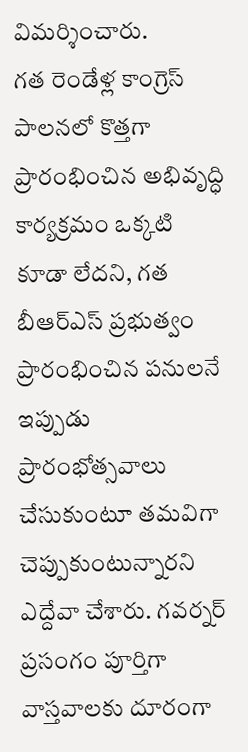విమర్శించారు.
గత రెండేళ్ల కాంగ్రెస్ పాలనలో కొత్తగా ప్రారంభించిన అభివృద్ధి కార్యక్రమం ఒక్కటి కూడా లేదని, గత బీఆర్ఎస్ ప్రభుత్వం ప్రారంభించిన పనులనే ఇప్పుడు ప్రారంభోత్సవాలు చేసుకుంటూ తమవిగా చెప్పుకుంటున్నారని ఎద్దేవా చేశారు. గవర్నర్ ప్రసంగం పూర్తిగా వాస్తవాలకు దూరంగా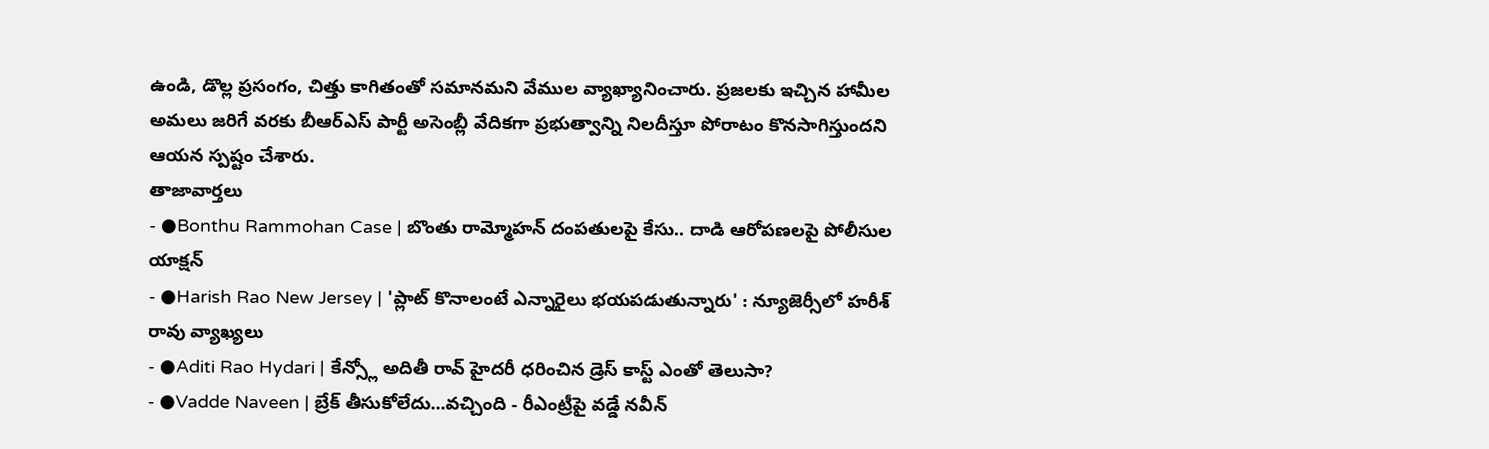ఉండి, డొల్ల ప్రసంగం, చిత్తు కాగితంతో సమానమని వేముల వ్యాఖ్యానించారు. ప్రజలకు ఇచ్చిన హామీల అమలు జరిగే వరకు బీఆర్ఎస్ పార్టీ అసెంబ్లీ వేదికగా ప్రభుత్వాన్ని నిలదీస్తూ పోరాటం కొనసాగిస్తుందని ఆయన స్పష్టం చేశారు.
తాజావార్తలు
- ●Bonthu Rammohan Case | బొంతు రామ్మోహన్ దంపతులపై కేసు.. దాడి ఆరోపణలపై పోలీసుల యాక్షన్
- ●Harish Rao New Jersey | 'ప్లాట్ కొనాలంటే ఎన్నారైలు భయపడుతున్నారు' : న్యూజెర్సీలో హరీశ్ రావు వ్యాఖ్యలు
- ●Aditi Rao Hydari | కేన్స్లో అదితీ రావ్ హైదరీ ధరించిన డ్రెస్ కాస్ట్ ఎంతో తెలుసా?
- ●Vadde Naveen | బ్రేక్ తీసుకోలేదు...వచ్చింది - రీఎంట్రీపై వడ్డే నవీన్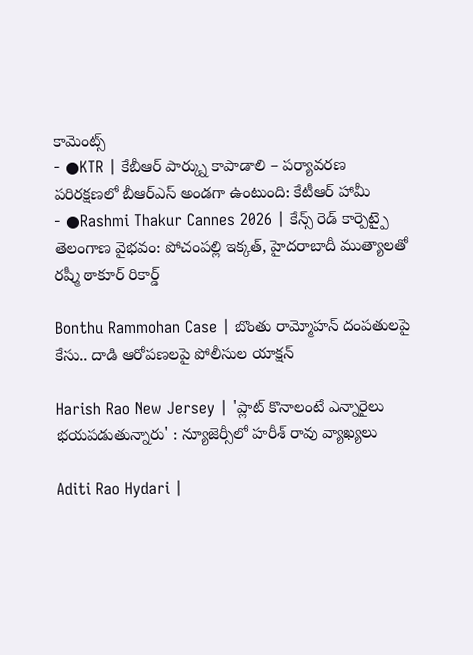కామెంట్స్
- ●KTR | కేబీఆర్ పార్క్ను కాపాడాలి – పర్యావరణ పరిరక్షణలో బీఆర్ఎస్ అండగా ఉంటుంది: కేటీఆర్ హామీ
- ●Rashmi Thakur Cannes 2026 | కేన్స్ రెడ్ కార్పెట్పై తెలంగాణ వైభవం: పోచంపల్లి ఇక్కత్, హైదరాబాదీ ముత్యాలతో రష్మీ ఠాకూర్ రికార్డ్

Bonthu Rammohan Case | బొంతు రామ్మోహన్ దంపతులపై కేసు.. దాడి ఆరోపణలపై పోలీసుల యాక్షన్

Harish Rao New Jersey | 'ప్లాట్ కొనాలంటే ఎన్నారైలు భయపడుతున్నారు' : న్యూజెర్సీలో హరీశ్ రావు వ్యాఖ్యలు

Aditi Rao Hydari |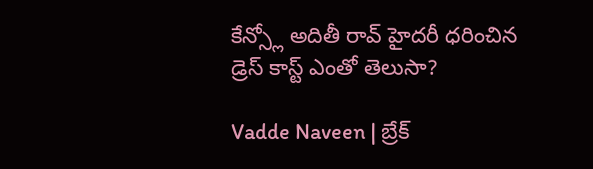కేన్స్లో అదితీ రావ్ హైదరీ ధరించిన డ్రెస్ కాస్ట్ ఎంతో తెలుసా?

Vadde Naveen | బ్రేక్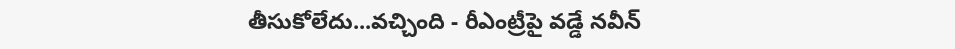తీసుకోలేదు...వచ్చింది - రీఎంట్రీపై వడ్డే నవీన్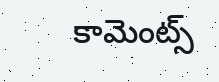కామెంట్స్